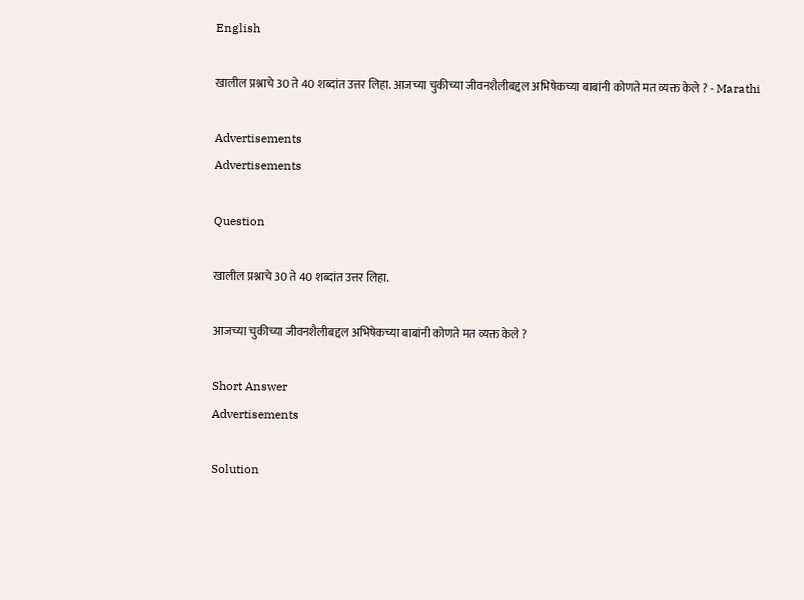English

खालील प्रश्नाचे 30 ते 40 शब्दांत उत्तर लिहा. आजच्या चुकीच्या जीवनशैलीबद्दल अभिषेकच्या बाबांनी कोणते मत व्यक्त केले ? - Marathi

Advertisements
Advertisements

Question

खालील प्रश्नाचे 30 ते 40 शब्दांत उत्तर लिहा.

आजच्या चुकीच्या जीवनशैलीबद्दल अभिषेकच्या बाबांनी कोणते मत व्यक्त केले ?

Short Answer
Advertisements

Solution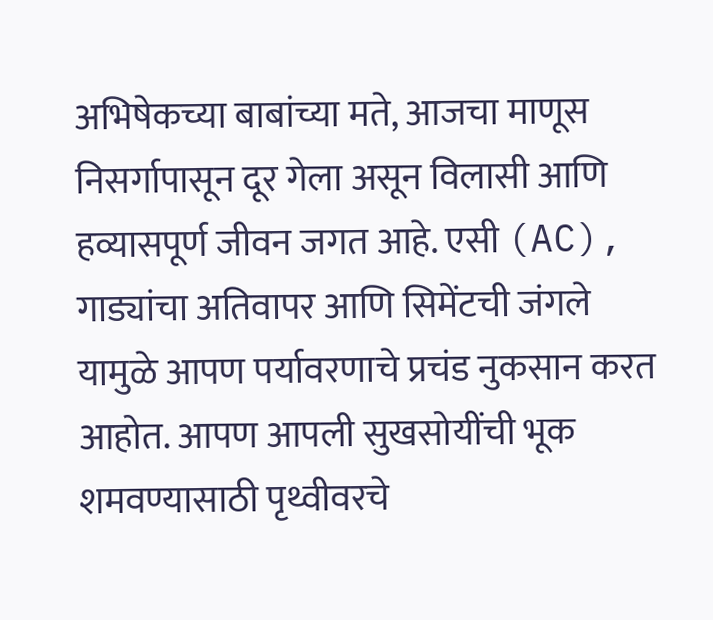अभिषेकच्या बाबांच्या मते, आजचा माणूस निसर्गापासून दूर गेला असून विलासी आणि हव्यासपूर्ण जीवन जगत आहे. एसी (AC), गाड्यांचा अतिवापर आणि सिमेंटची जंगले यामुळे आपण पर्यावरणाचे प्रचंड नुकसान करत आहोत. आपण आपली सुखसोयींची भूक शमवण्यासाठी पृथ्वीवरचे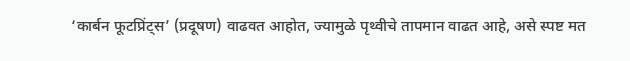‘कार्बन फूटप्रिंट्स’ (प्रदूषण) वाढवत आहोत, ज्यामुळे पृथ्वीचे तापमान वाढत आहे, असे स्पष्ट मत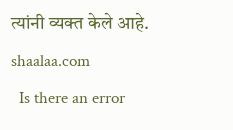त्यांनी व्यक्त केले आहे.
shaalaa.com
  Is there an error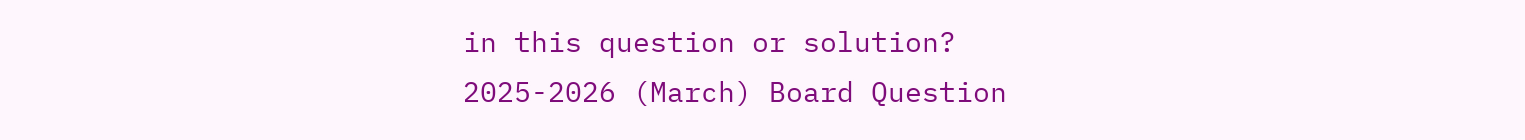in this question or solution?
2025-2026 (March) Board Question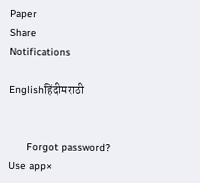Paper
Share
Notifications

Englishहिंदीमराठी


      Forgot password?
Use app×